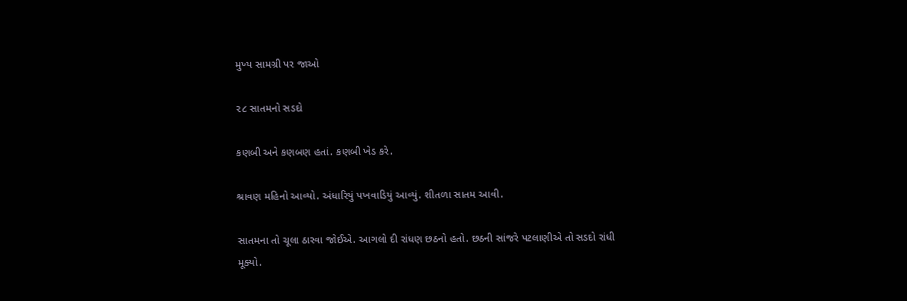મુખ્ય સામગ્રી પર જાઓ

૨૮ સાતમનો સડદો

કણબી અને કણબણ હતાં. કણબી ખેડ કરે.

શ્રાવણ મહિનો આવ્યો. અંધારિયું પખવાડિયું આવ્યું. શીતળા સાતમ આવી.

સાતમના તો ચૂલા ઠારવા જોઈએ. આગલો દી રાંધણ છઠનો હતો. છઠની સાંજરે પટલાણીએ તો સડદો રાંધી મૂક્યો.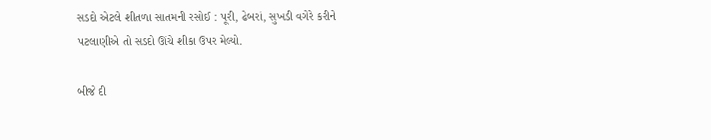સડદો એટલે શીતળા સાતમની રસોઈ : પૂરી, ઢેબરાં, સુખડી વગેરે કરીને પટલાણીએ તો સડદો ઊંચે શીકા ઉપર મેલ્યો.

બીજે દી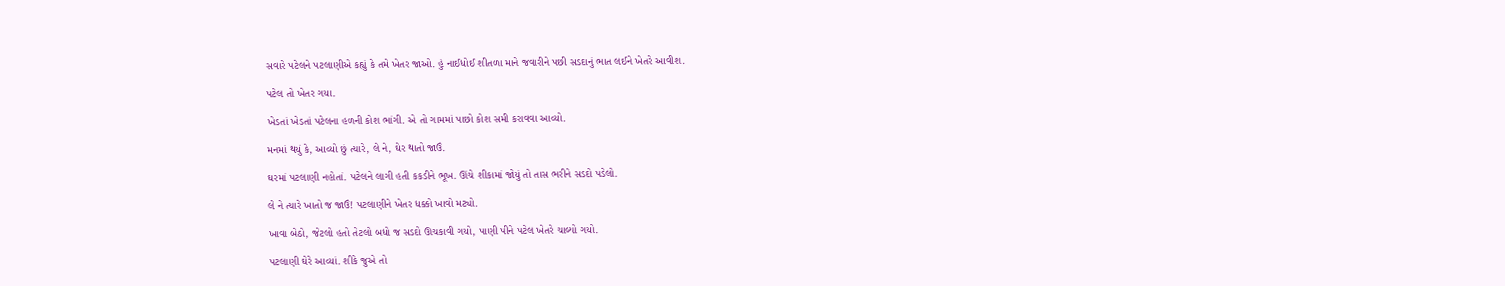સવારે પટેલને પટલાણીએ કહ્યું કે તમે ખેતર જાઓ. હું નાઈધોઈ શીતળા માને જવારીને પછી સડદાનું ભાત લઈને ખેતરે આવીશ.

પટેલ તો ખેતર ગયા.

ખેડતાં ખેડતાં પટેલના હળની કોશ ભાંગી. એ તો ગામમાં પાછો કોશ સમી કરાવવા આવ્યો.

મનમાં થયું કે, આવ્યો છું ત્યારે, લે ને, ઘેર થાતો જાઉં.

ઘરમાં પટલાણી નહોતાં. પટેલને લાગી હતી કકડીને ભૂખ. ઊંચે શીકામાં જોયું તો તાસ ભરીને સડદો પડેલો.

લે ને ત્યારે ખાતો જ જાઉં! પટલાણીને ખેતર ધક્કો ખાવો મટ્યો.

ખાવા બેઠો, જેટલો હતો તેટલો બધો જ સડદો ઊચકાવી ગયો, પાણી પીને પટેલ ખેતરે ચાલ્યો ગયો.

પટલાણી ઘેરે આવ્યાં. શીકે જુએ તો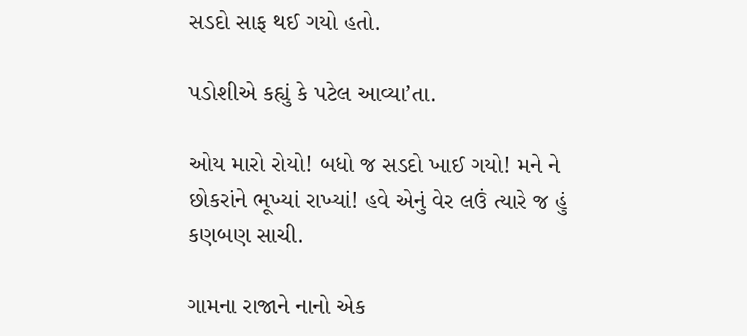સડદો સાફ થઈ ગયો હતો.

પડોશીએ કહ્યું કે પટેલ આવ્યા’તા.

ઓય મારો રોયો! બધો જ સડદો ખાઈ ગયો! મને ને છોકરાંને ભૂખ્યાં રાખ્યાં! હવે એનું વેર લઉં ત્યારે જ હું કણબણ સાચી.

ગામના રાજાને નાનો એક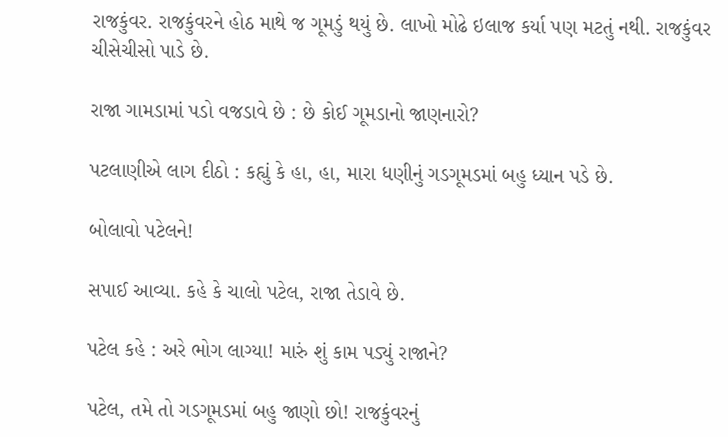રાજકુંવર. રાજકુંવરને હોઠ માથે જ ગૂમડું થયું છે. લાખો મોઢે ઇલાજ કર્યા પણ મટતું નથી. રાજકુંવર ચીસેચીસો પાડે છે.

રાજા ગામડામાં પડો વજડાવે છે : છે કોઈ ગૂમડાનો જાણનારો?

પટલાણીએ લાગ દીઠો : કહ્યું કે હા, હા, મારા ધણીનું ગડગૂમડમાં બહુ ધ્યાન પડે છે.

બોલાવો પટેલને!

સપાઈ આવ્યા. કહે કે ચાલો પટેલ, રાજા તેડાવે છે.

પટેલ કહે : અરે ભોગ લાગ્યા! મારું શું કામ પડ્યું રાજાને?

પટેલ, તમે તો ગડગૂમડમાં બહુ જાણો છો! રાજકુંવરનું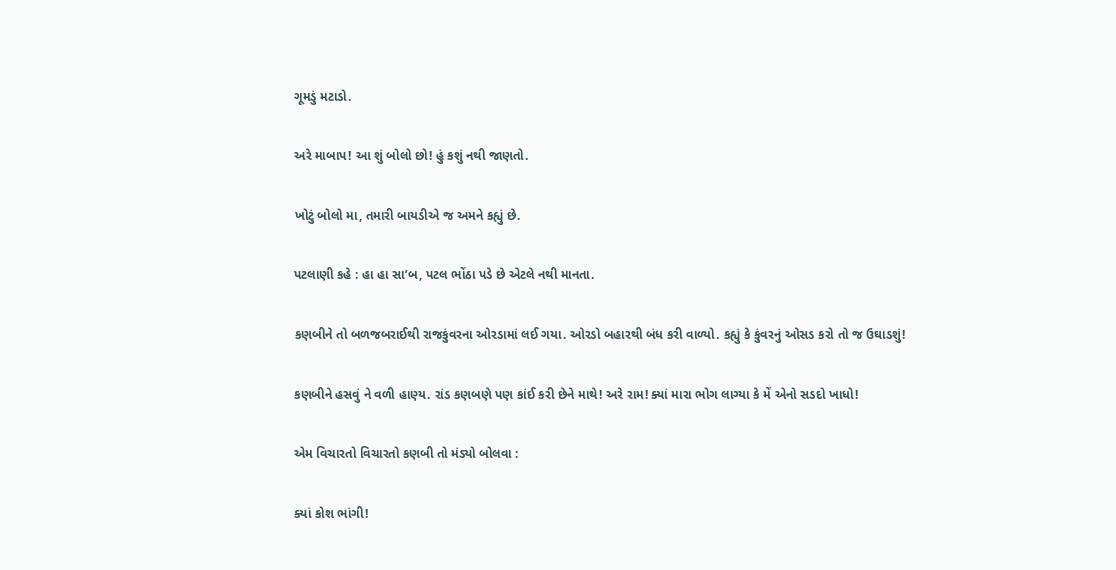ગૂમડું મટાડો.

અરે માબાપ! આ શું બોલો છો! હું કશું નથી જાણતો.

ખોટું બોલો મા, તમારી બાયડીએ જ અમને કહ્યું છે.

પટલાણી કહે : હા હા સા’બ, પટલ ભોંઠા પડે છે એટલે નથી માનતા.

કણબીને તો બળજબરાઈથી રાજકુંવરના ઓરડામાં લઈ ગયા. ઓરડો બહારથી બંધ કરી વાળ્યો. કહ્યું કે કુંવરનું ઓસડ કરો તો જ ઉઘાડશું!

કણબીને હસવું ને વળી હાણ્ય. રાંડ કણબણે પણ કાંઈ કરી છેને માથે! અરે રામ! ક્યાં મારા ભોગ લાગ્યા કે મેં એનો સડદો ખાધો!

એમ વિચારતો વિચારતો કણબી તો મંડ્યો બોલવા :

ક્યાં કોશ ભાંગી!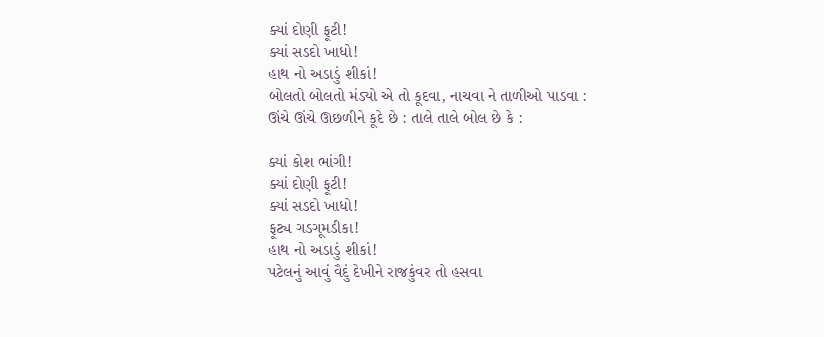ક્યાં દોણી ફૂટી!
ક્યાં સડદો ખાધો!
હાથ નો અડાડું શીકાં!
બોલતો બોલતો મંડ્યો એ તો કૂદવા, નાચવા ને તાળીઓ પાડવા : ઊંચે ઊંચે ઊછળીને કૂદે છે : તાલે તાલે બોલ છે કે :

ક્યાં કોશ ભાંગી!
ક્યાં દોણી ફૂટી!
ક્યાં સડદો ખાધો!
ફૂટ્ય ગડગૂમડીકા!
હાથ નો અડાડું શીકાં!
પટેલનું આવું વૈદું દેખીને રાજકુંવર તો હસવા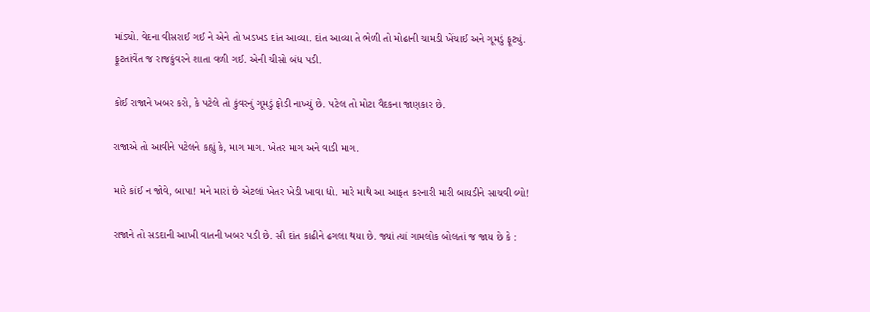માંડ્યો. વેદના વીસરાઈ ગઈ ને એને તો ખડખડ દાંત આવ્યા. દાંત આવ્યા તે ભેળી તો મોઢાની ચામડી ખેંચાઈ અને ગૂમડું ફૂટ્યું. ફૂટતાંવેંત જ રાજકુંવરને શાતા વળી ગઈ. એની ચીસો બંધ પડી.

કોઈ રાજાને ખબર કરો, કે પટેલે તો કુંવરનું ગૂમડું ફોડી નાખ્યું છે. પટેલ તો મોટા વૈદકના જાણકાર છે.

રાજાએ તો આવીને પટેલને કહ્યું કે, માગ માગ. ખેતર માગ અને વાડી માગ.

મારે કાંઈ ન જોવે, બાપા! મને મારાં છે એટલાં ખેતર ખેડી ખાવા દ્યો. મારે માથે આ આફત કરનારી મારી બાયડીને સાચવી લ્યો!

રાજાને તો સડદાની આખી વાતની ખબર પડી છે. સૌ દાંત કાઢીને ઢગલા થયા છે. જ્યાં ત્યાં ગામલોક બોલતાં જ જાય છે કે :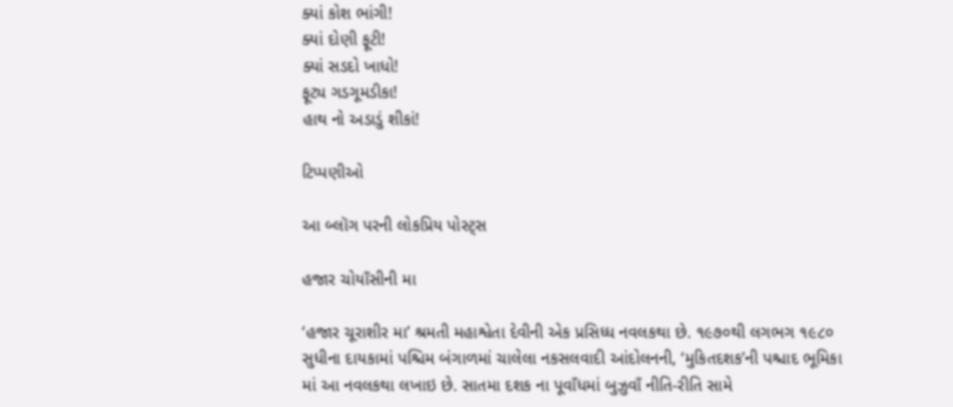ક્યાં કોશ ભાંગી!
ક્યાં દોણી ફૂટી!
ક્યાં સડદો ખાધો!
ફૂટ્ય ગડગૂમડીકા!
હાથ નો અડાડું શીકાં!

ટિપ્પણીઓ

આ બ્લૉગ પરની લોકપ્રિય પોસ્ટ્સ

હજાર ચોયાઁસીની મા

‘હજાર ચૂરાશીર મા’ શ્રમતી મહાશ્વેતા દેવીની એક પ્રસિધ્ધ નવલકથા છે. ૧૯૭૦થી લગભગ ૧૯૮૦ સુધીના દાયકામાં પશ્ચિમ બંગાળમાં ચાલેલા નકસલવાદી આંદોલનની, ‘મુકિતદશક’ની પશ્ચાદ ભૂમિકા માં આ નવલકથા લખાઇ છે. સાતમા દશક ના પૂવાઁધમાં બુઝુવાઁ નીતિ-રીતિ સામે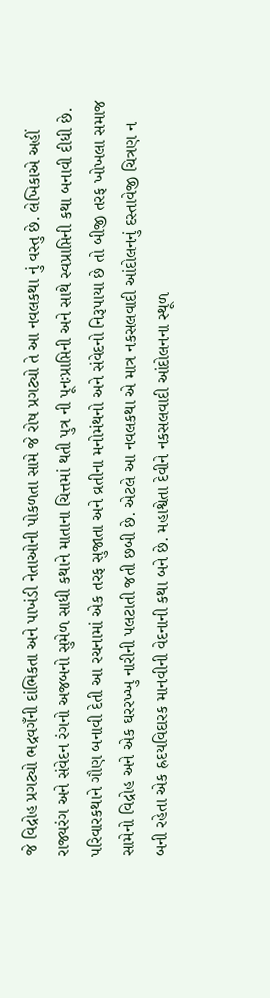જે વિદ્રોહ પ્રગટ્યો ભદ્રવગઁની દાંભિકતા અને પાખંડી નેતાઓની પોકળતા સામે જે રોષ પ્રગટ્યો તે આ નવલકથા નું વસ્તુ છે. લેખિકાએ અહીં રાજ્યરંગ અને સંવેદન રંગનો અજબનો સુમેળ સાધી કથાને માતાના ચિત્તમાં થતી પુત્ર ની પૂનઃપ્રાપ્તિની અને સાથે સ્વપ્રાપ્તિની કથા બનાવી દીધી છે.               પરિવારકથાને ગૌણ બનાવી દેતી આ રચનામાં એક તરફ સુજાતા અને વ્રતીના મનોમંથનો અને સંવેદનો નિરૂપાયા છે તો બીજી તરફ ખોખલા સમાજ સામેનો વિદ્રોહ અને એક ઘરરખ્ખુ નારીની પલટાતી જતી છબી છે. એટલે આ નવલકથા એ માત્ર નકસલવાદી આંદોલનનું દસ્તાવેજી ચિત્રણ ન બની રહેતા એક હ્રદયવિદારક માનવીની વેદનાની કથા બને છે. મહાશ્વેતા દેવીને નકસલવાદી આંદોલનના સ્થૂળ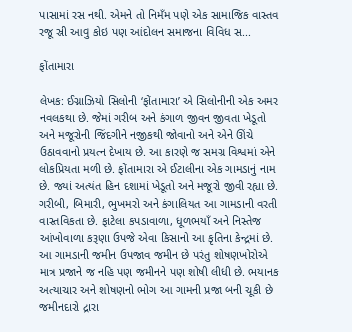પાસામાં રસ નથી. એમને તો નિમઁમ પણે એક સામાજિક વાસ્તવ રજૂ સ્રી આવુ કોઇ પણ આંદોલન સમાજના વિવિધ સ...

ફોંતામારા

લેખક: ઈગ્નાઝિયો સિલોની ‘ફોંતામારા’ એ સિલોનીની એક અમર નવલકથા છે. જેમાં ગરીબ અને કંગાળ જીવન જીવતા ખેડૂતો અને મજૂરોની જિંદગીને નજીકથી જોવાનો અને એને ઊંચે ઉઠાવવાનો પ્રયત્ન દેખાય છે. આ કારણે જ સમગ્ર વિશ્વમાં એને લોકપ્રિયતા મળી છે. ફોંતામારા એ ઈટાલીના એક ગામડાનું નામ છે. જ્યાં અત્યંત હિન દશામાં ખેડૂતો અને મજૂરો જીવી રહ્યા છે. ગરીબી, બિમારી, ભુખમરો અને કંગાલિયત આ ગામડાની વરતી વાસ્તવિકતા છે. ફાટેલા કપડાવાળા, ધૂળભયાઁ અને નિસ્તેજ આંખોવાળા કરૂણા ઉપજે એવા કિસાનો આ કૃતિના કેન્દ્રમાં છે. આ ગામડાની જમીન ઉપજાવ જમીન છે પરંતુ શોષણખોરોએ માત્ર પ્રજાને જ નહિ પણ જમીનને પણ શોષી લીધી છે. ભયાનક અત્યાચાર અને શોષણનો ભોગ આ ગામની પ્રજા બની ચૂકી છે જમીનદારો દ્રારા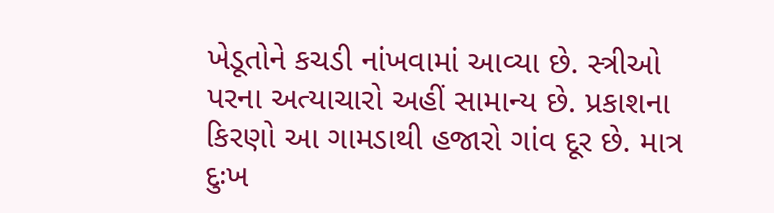ખેડૂતોને કચડી નાંખવામાં આવ્યા છે. સ્ત્રીઓ પરના અત્યાચારો અહીં સામાન્ય છે. પ્રકાશના કિરણો આ ગામડાથી હજારો ગાંવ દૂર છે. માત્ર દુઃખ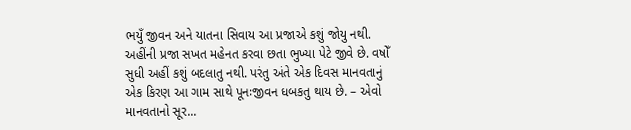ભયુઁ જીવન અને યાતના સિવાય આ પ્રજાએ કશું જોયુ નથી. અહીંની પ્રજા સખત મહેનત કરવા છતા ભુખ્યા પેટે જીવે છે. વષોઁ સુધી અહીં કશું બદલાતુ નથી. પરંતુ અંતે એક દિવસ માનવતાનું એક કિરણ આ ગામ સાથે પૂનઃજીવન ધબકતુ થાય છે. – એવો માનવતાનો સૂર...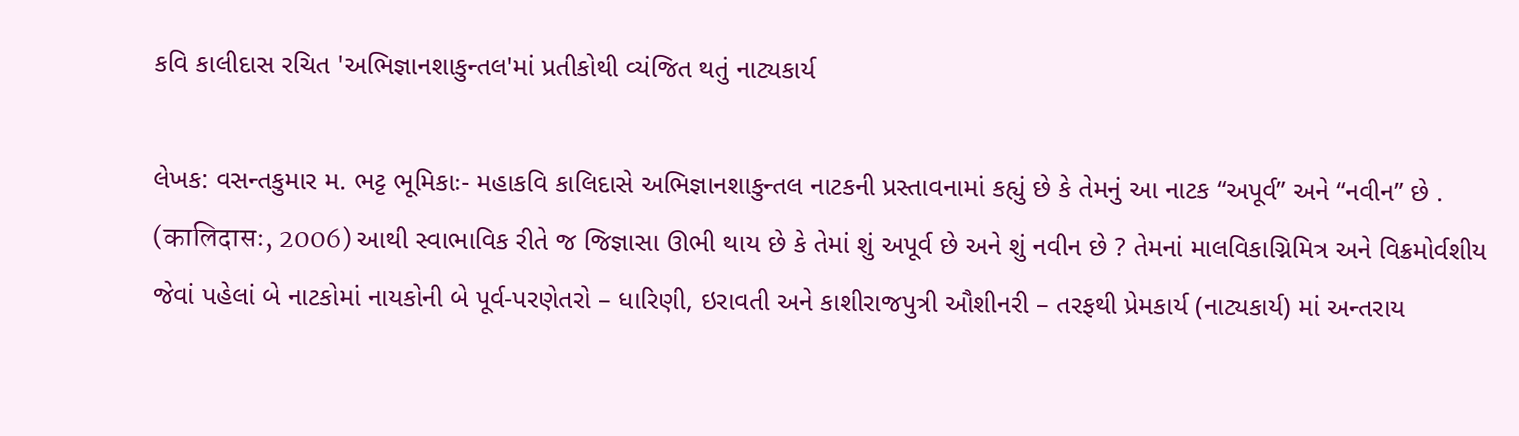કવિ કાલીદાસ રચિત 'અભિજ્ઞાનશાકુન્તલ'માં પ્રતીકોથી વ્યંજિત થતું નાટ્યકાર્ય

લેખક: વસન્તકુમાર મ. ભટ્ટ ભૂમિકાઃ- મહાકવિ કાલિદાસે અભિજ્ઞાનશાકુન્તલ નાટકની પ્રસ્તાવનામાં કહ્યું છે કે તેમનું આ નાટક “અપૂર્વ” અને “નવીન” છે . (कालिदासः, 2006) આથી સ્વાભાવિક રીતે જ જિજ્ઞાસા ઊભી થાય છે કે તેમાં શું અપૂર્વ છે અને શું નવીન છે ? તેમનાં માલવિકાગ્નિમિત્ર અને વિક્રમોર્વશીય જેવાં પહેલાં બે નાટકોમાં નાયકોની બે પૂર્વ-પરણેતરો – ધારિણી, ઇરાવતી અને કાશીરાજપુત્રી ઔશીનરી – તરફથી પ્રેમકાર્ય (નાટ્યકાર્ય) માં અન્તરાય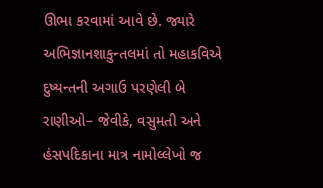ઊભા કરવામાં આવે છે. જ્યારે અભિજ્ઞાનશાકુન્તલમાં તો મહાકવિએ દુષ્યન્તની અગાઉ પરણેલી બે રાણીઓ– જેવીકે, વસુમતી અને હંસપદિકાના માત્ર નામોલ્લેખો જ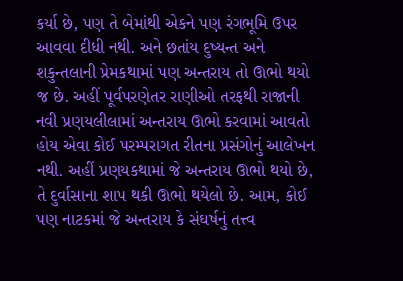કર્યા છે, પણ તે બેમાંથી એકને પણ રંગભૂમિ ઉપર આવવા દીધી નથી. અને છતાંય દુષ્યન્ત અને શકુન્તલાની પ્રેમકથામાં પણ અન્તરાય તો ઊભો થયો જ છે. અહીં પૂર્વપરણેતર રાણીઓ તરફથી રાજાની નવી પ્રણયલીલામાં અન્તરાય ઊભો કરવામાં આવતો હોય એવા કોઈ પરમ્પરાગત રીતના પ્રસંગોનું આલેખન નથી. અહીં પ્રણયકથામાં જે અન્તરાય ઊભો થયો છે, તે દુર્વાસાના શાપ થકી ઊભો થયેલો છે. આમ, કોઈ પણ નાટકમાં જે અન્તરાય કે સંઘર્ષનું તત્ત્વ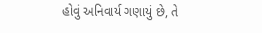હોવું અનિવાર્ય ગણાયું છે, તે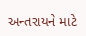અન્તરાયને માટે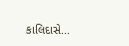કાલિદાસે...